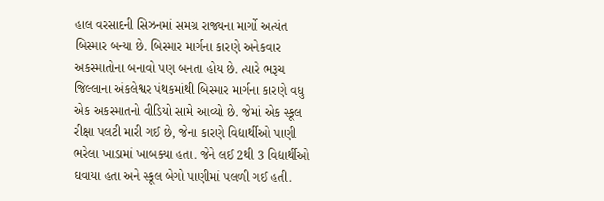હાલ વરસાદની સિઝનમાં સમગ્ર રાજ્યના માર્ગો અત્યંત બિસ્માર બન્યા છે. બિસ્માર માર્ગના કારણે અનેકવાર અકસ્માતોના બનાવો પણ બનતા હોય છે. ત્યારે ભરૂચ જિલ્લાના અંકલેશ્વર પંથકમાંથી બિસ્માર માર્ગના કારણે વધુ એક અકસ્માતનો વીડિયો સામે આવ્યો છે. જેમાં એક સ્કૂલ રીક્ષા પલટી મારી ગઈ છે, જેના કારણે વિદ્યાર્થીઓ પાણી ભરેલા ખાડામાં ખાબક્યા હતા. જેને લઈ 2થી 3 વિદ્યાર્થીઓ ઘવાયા હતા અને સ્કૂલ બેગો પાણીમાં પલળી ગઈ હતી.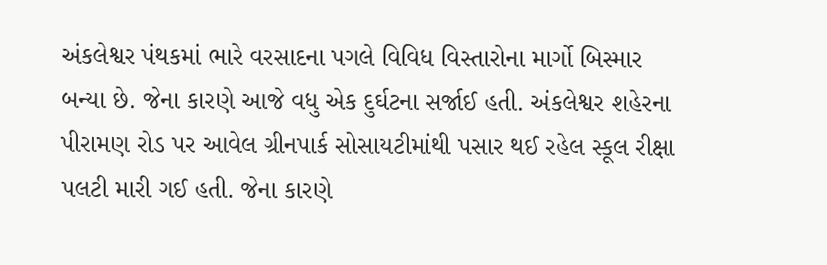અંકલેશ્વર પંથકમાં ભારે વરસાદના પગલે વિવિધ વિસ્તારોના માર્ગો બિસ્માર બન્યા છે. જેના કારણે આજે વધુ એક દુર્ઘટના સર્જાઈ હતી. અંકલેશ્વર શહેરના પીરામણ રોડ પર આવેલ ગ્રીનપાર્ક સોસાયટીમાંથી પસાર થઈ રહેલ સ્કૂલ રીક્ષા પલટી મારી ગઈ હતી. જેના કારણે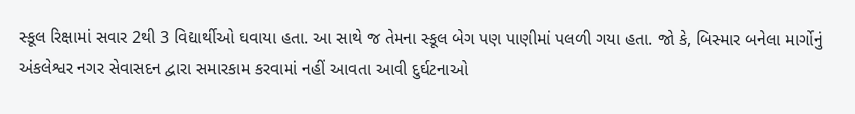સ્કૂલ રિક્ષામાં સવાર 2થી 3 વિદ્યાર્થીઓ ઘવાયા હતા. આ સાથે જ તેમના સ્કૂલ બેગ પણ પાણીમાં પલળી ગયા હતા. જો કે, બિસ્માર બનેલા માર્ગોનું અંકલેશ્વર નગર સેવાસદન દ્વારા સમારકામ કરવામાં નહીં આવતા આવી દુર્ઘટનાઓ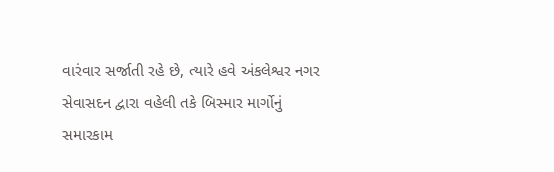વારંવાર સર્જાતી રહે છે, ત્યારે હવે અંકલેશ્વર નગર સેવાસદન દ્વારા વહેલી તકે બિસ્માર માર્ગોનું સમારકામ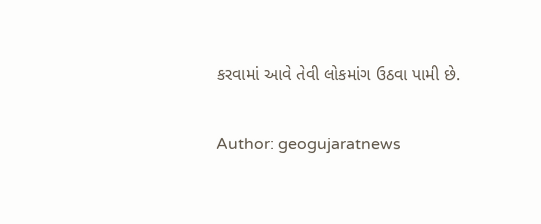કરવામાં આવે તેવી લોકમાંગ ઉઠવા પામી છે.

Author: geogujaratnews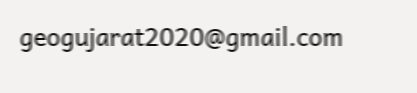geogujarat2020@gmail.com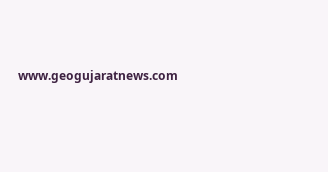www.geogujaratnews.com